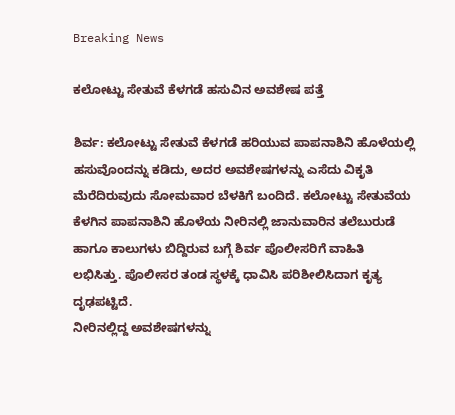Breaking News

ಕಲೋಟ್ಟು ಸೇತುವೆ ಕೆಳಗಡೆ ಹಸುವಿನ ಅವಶೇಷ ಪತ್ತೆ

ಶಿರ್ವ: ಕಲೋಟ್ಟು ಸೇತುವೆ ಕೆಳಗಡೆ ಹರಿಯುವ ಪಾಪನಾಶಿನಿ ಹೊಳೆಯಲ್ಲಿ ಹಸುವೊಂದನ್ನು ಕಡಿದು, ಅದರ ಅವಶೇಷಗಳನ್ನು ಎಸೆದು ವಿಕೃತಿ ಮೆರೆದಿರುವುದು ಸೋಮವಾರ ಬೆಳಕಿಗೆ ಬಂದಿದೆ. ಕಲೋಟ್ಟು ಸೇತುವೆಯ ಕೆಳಗಿನ ಪಾಪನಾಶಿನಿ ಹೊಳೆಯ ನೀರಿನಲ್ಲಿ ಜಾನುವಾರಿನ ತಲೆಬುರುಡೆ ಹಾಗೂ ಕಾಲುಗಳು ಬಿದ್ದಿರುವ ಬಗ್ಗೆ ಶಿರ್ವ ಪೊಲೀಸರಿಗೆ ವಾಹಿತಿ ಲಭಿಸಿತ್ತು. ಪೊಲೀಸರ ತಂಡ ಸ್ಥಳಕ್ಕೆ ಧಾವಿಸಿ ಪರಿಶೀಲಿಸಿದಾಗ ಕೃತ್ಯ ದೃಢಪಟ್ಟಿದೆ.
ನೀರಿನಲ್ಲಿದ್ದ ಅವಶೇಷಗಳನ್ನು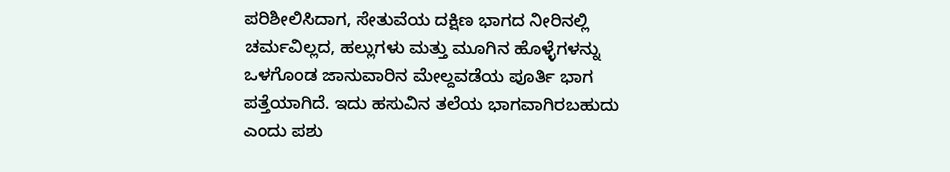ಪರಿಶೀಲಿಸಿದಾಗ, ಸೇತುವೆಯ ದಕ್ಷಿಣ ಭಾಗದ ನೀರಿನಲ್ಲಿ ಚರ್ಮವಿಲ್ಲದ, ಹಲ್ಲುಗಳು ಮತ್ತು ಮೂಗಿನ ಹೊಳ್ಳೆಗಳನ್ನು ಒಳಗೊಂಡ ಜಾನುವಾರಿನ ಮೇಲ್ದವಡೆಯ ಪೂರ್ತಿ ಭಾಗ ಪತ್ತೆಯಾಗಿದೆ. ಇದು ಹಸುವಿನ ತಲೆಯ ಭಾಗವಾಗಿರಬಹುದು ಎಂದು ಪಶು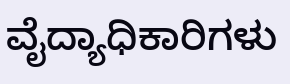ವೈದ್ಯಾಧಿಕಾರಿಗಳು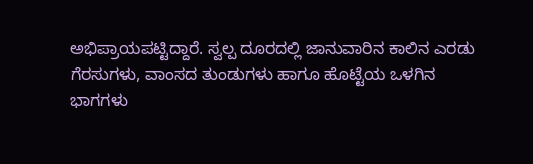ಅಭಿಪ್ರಾಯಪಟ್ಟಿದ್ದಾರೆ. ಸ್ವಲ್ಪ ದೂರದಲ್ಲಿ ಜಾನುವಾರಿನ ಕಾಲಿನ ಎರಡು ಗೆರಸುಗಳು, ವಾಂಸದ ತುಂಡುಗಳು ಹಾಗೂ ಹೊಟ್ಟೆಯ ಒಳಗಿನ ಭಾಗಗಳು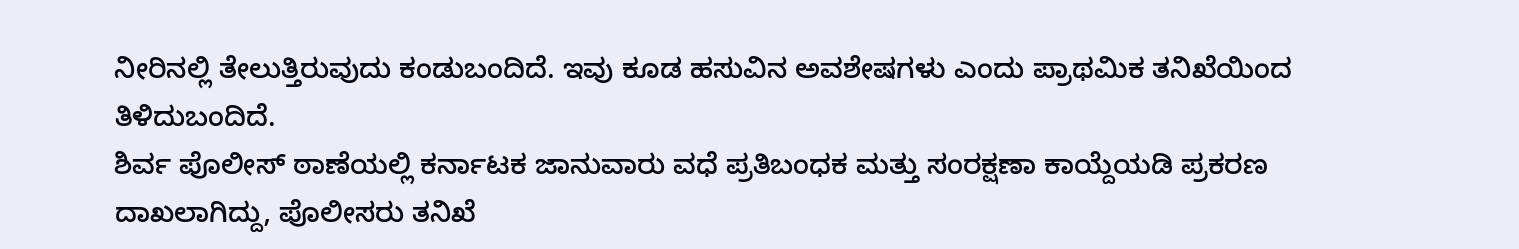ನೀರಿನಲ್ಲಿ ತೇಲುತ್ತಿರುವುದು ಕಂಡುಬಂದಿದೆ. ಇವು ಕೂಡ ಹಸುವಿನ ಅವಶೇಷಗಳು ಎಂದು ಪ್ರಾಥಮಿಕ ತನಿಖೆಯಿಂದ ತಿಳಿದುಬಂದಿದೆ.
ಶಿರ್ವ ಪೊಲೀಸ್ ಠಾಣೆಯಲ್ಲಿ ಕರ್ನಾಟಕ ಜಾನುವಾರು ವಧೆ ಪ್ರತಿಬಂಧಕ ಮತ್ತು ಸಂರಕ್ಷಣಾ ಕಾಯ್ದೆಯಡಿ ಪ್ರಕರಣ ದಾಖಲಾಗಿದ್ದು, ಪೊಲೀಸರು ತನಿಖೆ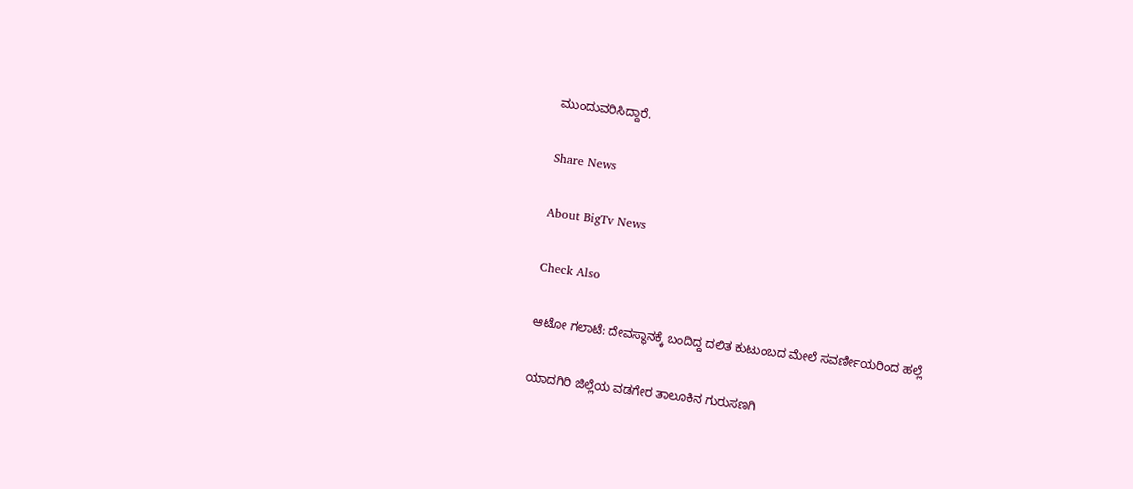ಮುಂದುವರಿಸಿದ್ದಾರೆ.

Share News

About BigTv News

Check Also

ಆಟೋ ಗಲಾಟೆ: ದೇವಸ್ಥಾನಕ್ಕೆ ಬಂದಿದ್ದ ದಲಿತ ಕುಟುಂಬದ ಮೇಲೆ ಸವರ್ಣೀಯರಿಂದ ಹಲ್ಲೆ

ಯಾದಗಿರಿ ಜಿಲ್ಲೆಯ ವಡಗೇರ ತಾಲೂಕಿನ ಗುರುಸಣಗಿ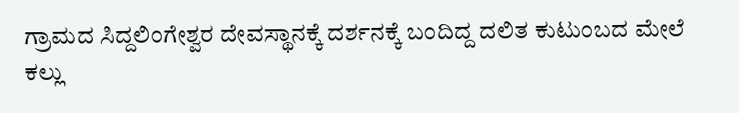ಗ್ರಾಮದ ಸಿದ್ದಲಿಂಗೇಶ್ವರ ದೇವಸ್ಥಾನಕ್ಕೆ ದರ್ಶನಕ್ಕೆ ಬಂದಿದ್ದ ದಲಿತ ಕುಟುಂಬದ ಮೇಲೆ ಕಲ್ಲು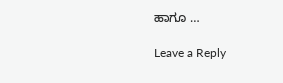ಹಾಗೂ …

Leave a Reply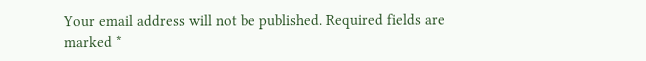Your email address will not be published. Required fields are marked *